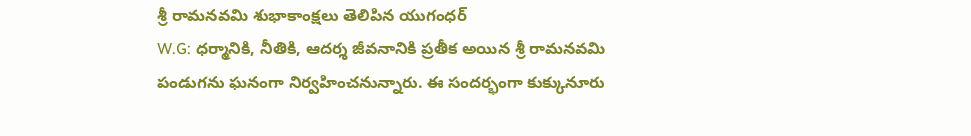శ్రీ రామనవమి శుభాకాంక్షలు తెలిపిన యుగంధర్
W.G: ధర్మానికి, నీతికి, ఆదర్శ జీవనానికి ప్రతీక అయిన శ్రీ రామనవమి పండుగను ఘనంగా నిర్వహించనున్నారు. ఈ సందర్భంగా కుక్కునూరు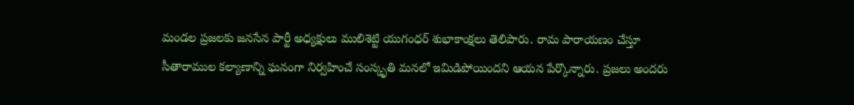మండల ప్రజలకు జనసేన పార్టీ అధ్యక్షులు ములిశెట్టి యుగంధర్ శుభాకాంక్షలు తెలిపారు. రామ పారాయణం చేస్తూ సీతారాముల కల్యాణాన్ని ఘనంగా నిర్వహించే సంస్కృతి మనలో ఇమిడిపోయిందని ఆయన పేర్కొన్నారు. ప్రజలు అందరు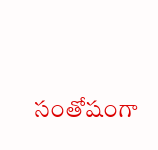సంతోషంగా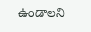ఉండాలని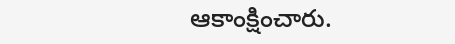ఆకాంక్షించారు.